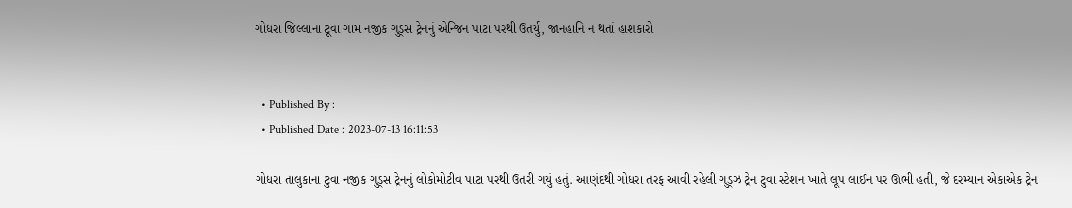ગોધરા જિલ્લાના ટૂવા ગામ નજીક ગુડ્સ ટ્રેનનું એન્જિન પાટા પરથી ઉતર્યુ, જાનહાનિ ન થતાં હાશકારો


  • Published By :
  • Published Date : 2023-07-13 16:11:53

ગોધરા તાલુકાના ટુવા નજીક ગુડ્સ ટ્રેનનું લોકોમોટીવ પાટા પરથી ઉતરી ગયું હતું. આણંદથી ગોધરા તરફ આવી રહેલી ગુડ્ઝ ટ્રેન ટુવા સ્ટેશન ખાતે લૂપ લાઈન પર ઊભી હતી, જે દરમ્યાન એકાએક ટ્રેન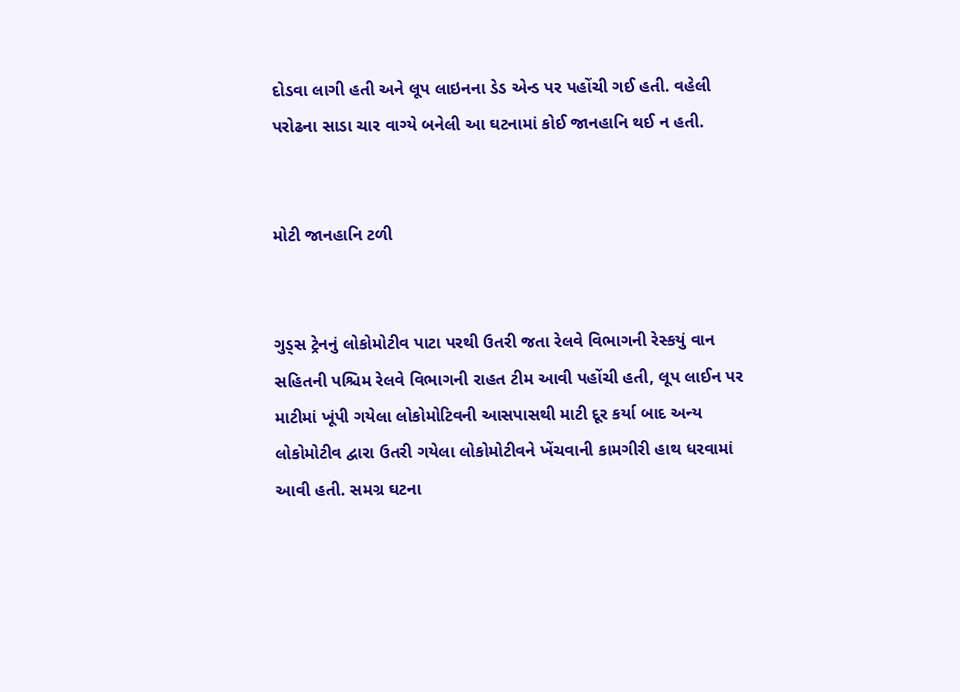દોડવા લાગી હતી અને લૂપ લાઇનના ડેડ એન્ડ પર પહોંચી ગઈ હતી. વહેલી પરોઢના સાડા ચાર વાગ્યે બનેલી આ ઘટનામાં કોઈ જાનહાનિ થઈ ન હતી.


મોટી જાનહાનિ ટળી


ગુડ્સ ટ્રેનનું લોકોમોટીવ પાટા પરથી ઉતરી જતા રેલવે વિભાગની રેસ્કયું વાન સહિતની પશ્ચિમ રેલવે વિભાગની રાહત ટીમ આવી પહોંચી હતી, લૂપ લાઈન પર માટીમાં ખૂંપી ગયેલા લોકોમોટિવની આસપાસથી માટી દૂર કર્યા બાદ અન્ય લોકોમોટીવ દ્વારા ઉતરી ગયેલા લોકોમોટીવને ખેંચવાની કામગીરી હાથ ધરવામાં આવી હતી. સમગ્ર ઘટના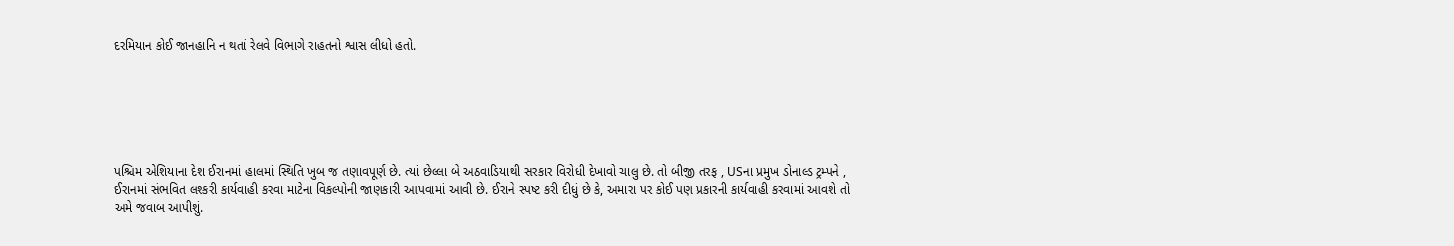દરમિયાન કોઈ જાનહાનિ ન થતાં રેલવે વિભાગે રાહતનો શ્વાસ લીધો હતો.






પશ્ચિમ એશિયાના દેશ ઈરાનમાં હાલમાં સ્થિતિ ખુબ જ તણાવપૂર્ણ છે. ત્યાં છેલ્લા બે અઠવાડિયાથી સરકાર વિરોધી દેખાવો ચાલુ છે. તો બીજી તરફ , USના પ્રમુખ ડોનાલ્ડ ટ્રમ્પને , ઈરાનમાં સંભવિત લશ્કરી કાર્યવાહી કરવા માટેના વિકલ્પોની જાણકારી આપવામાં આવી છે. ઈરાને સ્પષ્ટ કરી દીધું છે કે, અમારા પર કોઈ પણ પ્રકારની કાર્યવાહી કરવામાં આવશે તો અમે જવાબ આપીશું.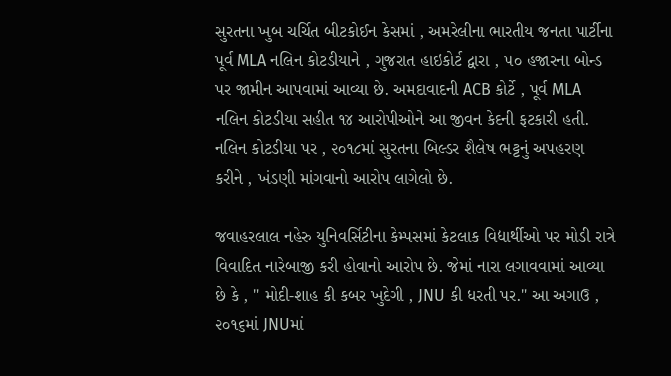સુરતના ખુબ ચર્ચિત બીટકોઈન કેસમાં , અમરેલીના ભારતીય જનતા પાર્ટીના પૂર્વ MLA નલિન કોટડીયાને , ગુજરાત હાઇકોર્ટ દ્વારા , ૫૦ હજારના બોન્ડ પર જામીન આપવામાં આવ્યા છે. અમદાવાદની ACB કોર્ટે , પૂર્વ MLA નલિન કોટડીયા સહીત ૧૪ આરોપીઓને આ જીવન કેદની ફટકારી હતી. નલિન કોટડીયા પર , ૨૦૧૮માં સુરતના બિલ્ડર શૈલેષ ભટ્ટનું અપહરણ કરીને , ખંડણી માંગવાનો આરોપ લાગેલો છે.

જવાહરલાલ નહેરુ યુનિવર્સિટીના કેમ્પસમાં કેટલાક વિદ્યાર્થીઓ પર મોડી રાત્રે વિવાદિત નારેબાજી કરી હોવાનો આરોપ છે. જેમાં નારા લગાવવામાં આવ્યા છે કે , " મોદી-શાહ કી કબર ખુદેગી , JNU કી ધરતી પર." આ અગાઉ , ૨૦૧૬માં JNUમાં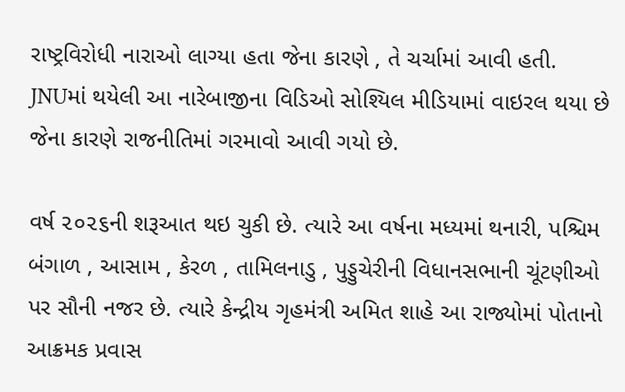રાષ્ટ્રવિરોધી નારાઓ લાગ્યા હતા જેના કારણે , તે ચર્ચામાં આવી હતી. JNUમાં થયેલી આ નારેબાજીના વિડિઓ સોશ્યિલ મીડિયામાં વાઇરલ થયા છે જેના કારણે રાજનીતિમાં ગરમાવો આવી ગયો છે.

વર્ષ ૨૦૨૬ની શરૂઆત થઇ ચુકી છે. ત્યારે આ વર્ષના મધ્યમાં થનારી, પશ્ચિમ બંગાળ , આસામ , કેરળ , તામિલનાડુ , પુડ્ડુચેરીની વિધાનસભાની ચૂંટણીઓ પર સૌની નજર છે. ત્યારે કેન્દ્રીય ગૃહમંત્રી અમિત શાહે આ રાજ્યોમાં પોતાનો આક્રમક પ્રવાસ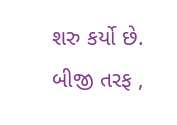શરુ કર્યો છે. બીજી તરફ ,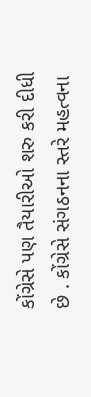કોંગ્રેસે પણ તૈયારીઓ શરુ કરી દીધી છે . કોંગ્રેસે સંગઠનના સ્તરે મહત્વના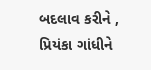બદલાવ કરીને , પ્રિયંકા ગાંધીને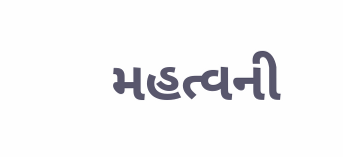મહત્વની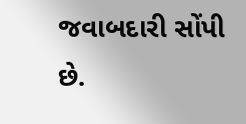જવાબદારી સોંપી છે.